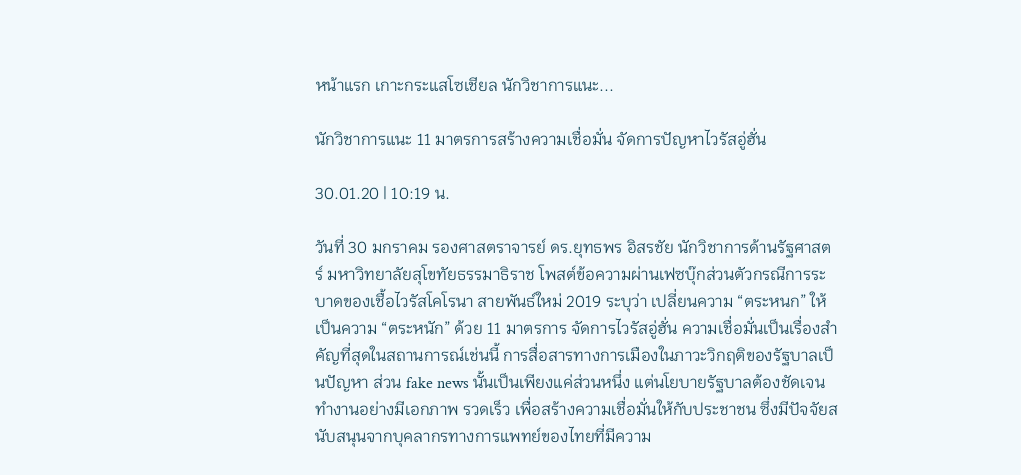หน้าแรก เกาะกระแสโซเชียล นักวิชาการแนะ...

นักวิชาการแนะ 11 มาตรการสร้างความเชื่อมั่น จัดการปัญหาไวรัสอู่ฮั่น

30.01.20 | 10:19 น.

วันที่ 30 มกราคม รองศาสตราจารย์ ดร.ยุทธพร อิสรชัย นักวิชาการด้านรัฐศาสตร์ มหาวิทยาลัยสุโขทัยธรรมาธิราช โพสต์ข้อความผ่านเฟซบุ๊กส่วนตัวกรณีการระบาดของเชื้อไวรัสโคโรนา สายพันธ์ใหม่ 2019 ระบุว่า เปลี่ยนความ “ตระหนก” ให้เป็นความ “ตระหนัก” ด้วย 11 มาตรการ จัดการไวรัสอู่ฮั่น ความเชื่อมั่นเป็นเรื่องสำคัญที่สุดในสถานการณ์เช่นนี้ การสื่อสารทางการเมืองในภาวะวิกฤติของรัฐบาลเป็นปัญหา ส่วน fake news นั้นเป็นเพียงแค่ส่วนหนึ่ง แต่นโยบายรัฐบาลต้องชัดเจน ทำงานอย่างมีเอกภาพ รวดเร็ว เพื่อสร้างความเชื่อมั่นให้กับประชาชน ซึ่งมีปัจจัยสนับสนุนจากบุคลากรทางการแพทย์ของไทยที่มีความ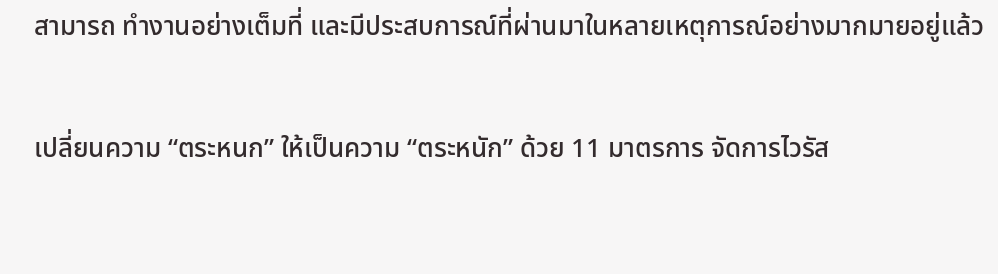สามารถ ทำงานอย่างเต็มที่ และมีประสบการณ์ที่ผ่านมาในหลายเหตุการณ์อย่างมากมายอยู่แล้ว

เปลี่ยนความ “ตระหนก” ให้เป็นความ “ตระหนัก” ด้วย 11 มาตรการ จัดการไวรัส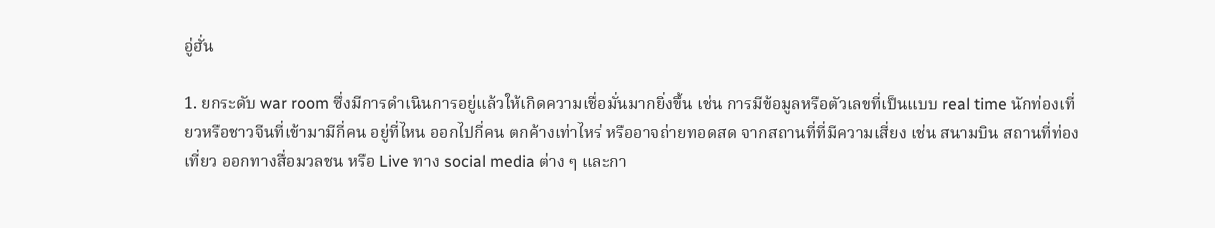อู่ฮั่น

1. ยกระดับ war room ซึ่งมีการดำเนินการอยู่แล้วให้เกิดความเชื่อมั่นมากยิ่งขึ้น เช่น การมีข้อมูลหรือตัวเลขที่เป็นแบบ real time นักท่องเที่ยวหรือชาวจีนที่เข้ามามีกี่คน อยู่ที่ไหน ออกไปกี่คน ตกค้างเท่าไหร่ หรืออาจถ่ายทอดสด จากสถานที่ที่มีความเสี่ยง เช่น สนามบิน สถานที่ท่องเที่ยว ออกทางสื่อมวลชน หรือ Live ทาง social media ต่าง ๆ และกา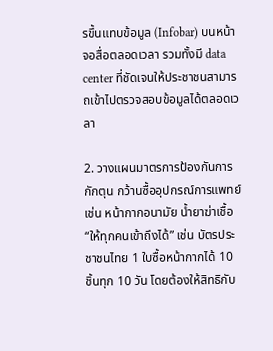รขึ้นแทบข้อมูล (Infobar) บนหน้าจอสื่อตลอดเวลา รวมทั้งมี data center ที่ชัดเจนให้ประชาชนสามารถเข้าไปตรวจสอบข้อมูลได้ตลอดเวลา

2. วางแผนมาตรการป้องกันการกักตุน กว้านซื้ออุปกรณ์การแพทย์ เช่น หน้ากากอนามัย น้ำยาฆ่าเชื้อ “ให้ทุกคนเข้าถึงได้” เช่น บัตรประชาชนไทย 1 ใบซื้อหน้ากากได้ 10 ชิ้นทุก 10 วัน โดยต้องให้สิทธิกับ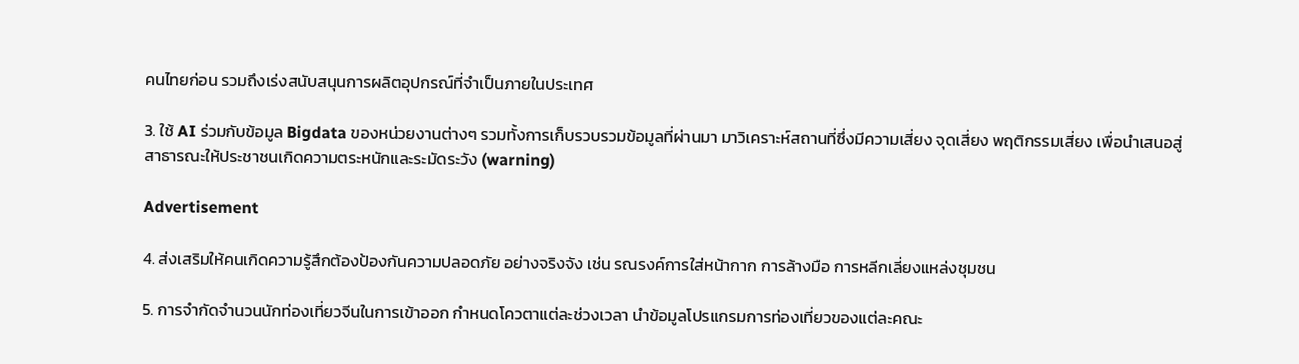คนไทยก่อน รวมถึงเร่งสนับสนุนการผลิตอุปกรณ์ที่จำเป็นภายในประเทศ

3. ใช้ AI ร่วมกับข้อมูล Bigdata ของหน่วยงานต่างๆ รวมทั้งการเก็บรวบรวมข้อมูลที่ผ่านมา มาวิเคราะห์สถานที่ซึ่งมีความเสี่ยง จุดเสี่ยง พฤติกรรมเสี่ยง เพื่อนำเสนอสู่สาธารณะให้ประชาชนเกิดความตระหนักและระมัดระวัง (warning)

Advertisement

4. ส่งเสริมให้คนเกิดความรู้สึกต้องป้องกันความปลอดภัย อย่างจริงจัง เช่น รณรงค์การใส่หน้ากาก การล้างมือ การหลีกเลี่ยงแหล่งชุมชน

5. การจำกัดจำนวนนักท่องเที่ยวจีนในการเข้าออก กำหนดโควตาแต่ละช่วงเวลา นำข้อมูลโปรแกรมการท่องเที่ยวของแต่ละคณะ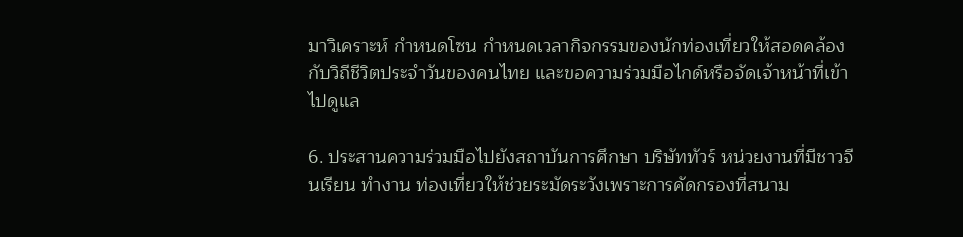มาวิเคราะห์ กำหนดโซน กำหนดเวลากิจกรรมของนักท่องเที่ยวให้สอดคล้องกับวิถีชีวิตประจำวันของคนไทย และขอความร่วมมือไกด์หรือจัดเจ้าหน้าที่เข้าไปดูแล

6. ประสานความร่วมมือไปยังสถาบันการศึกษา บริษัททัวร์ หน่วยงานที่มีชาวจีนเรียน ทำงาน ท่องเที่ยวให้ช่วยระมัดระวังเพราะการคัดกรองที่สนาม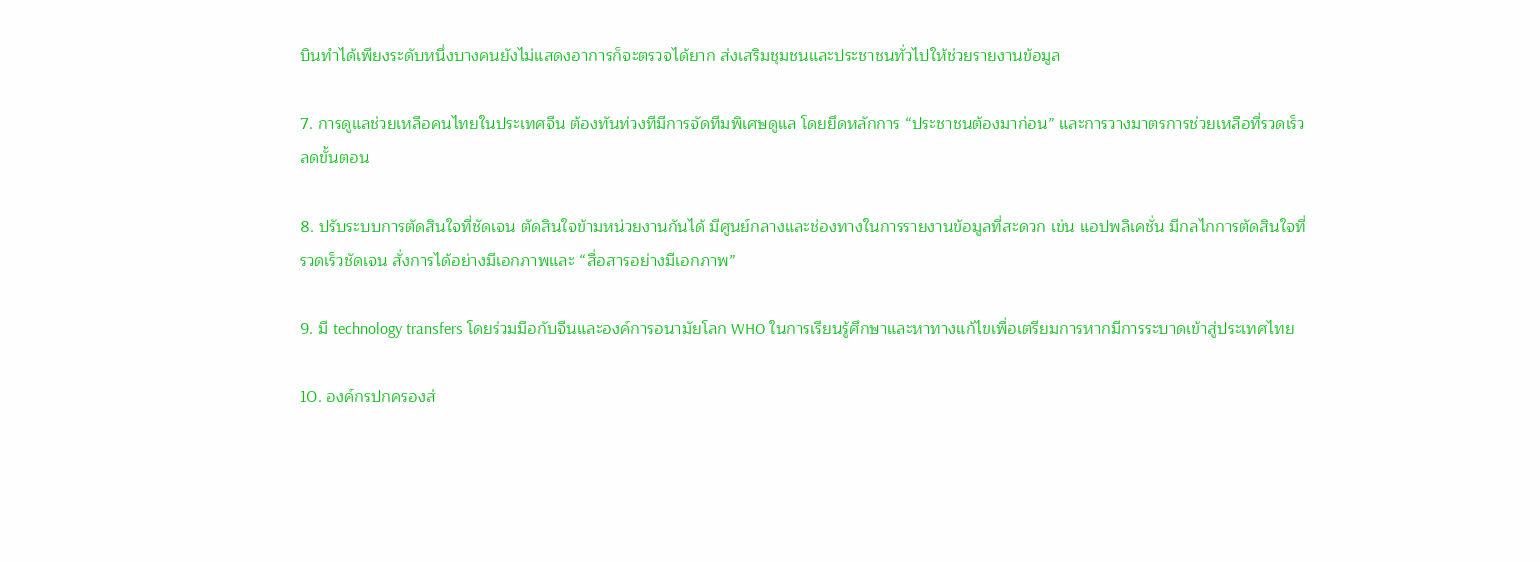บินทำได้เพียงระดับหนึ่งบางคนยังไม่แสดงอาการก็จะตรวจได้ยาก ส่งเสริมชุมชนและประชาชนทั่วไปให้ช่วยรายงานข้อมูล

7. การดูแลช่วยเหลือคนไทยในประเทศจีน ต้องทันท่วงทีมีการจัดทีมพิเศษดูแล โดยยึดหลักการ “ประชาชนต้องมาก่อน” และการวางมาตรการช่วยเหลือที่รวดเร็วลดขั้นตอน

8. ปรับระบบการตัดสินใจที่ชัดเจน ตัดสินใจข้ามหน่วยงานกันได้ มีศูนย์กลางและช่องทางในการรายงานข้อมูลที่สะดวก เข่น แอปพลิเคชั่น มีกลไกการตัดสินใจที่รวดเร็วชัดเจน สั่งการได้อย่างมีเอกภาพและ “สื่อสารอย่างมีเอกภาพ”

9. มี technology transfers โดยร่วมมือกับจีนและองค์การอนามัยโลก WHO ในการเรียนรู้ศึกษาและหาทางแก้ไขเพื่อเตรียมการหากมีการระบาดเข้าสู่ประเทศไทย

10. องค์กรปกครองส่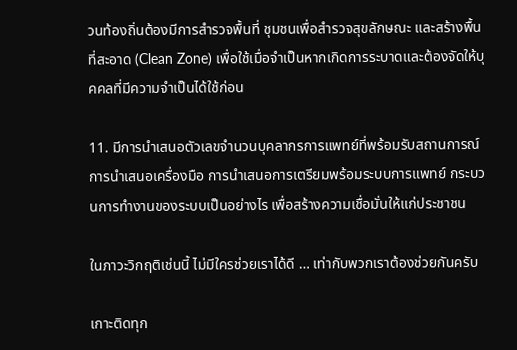วนท้องถิ่นต้องมีการสำรวจพื้นที่ ชุมชนเพื่อสำรวจสุขลักษณะ และสร้างพื้นที่สะอาด (Clean Zone) เพื่อใช้เมื่อจำเป็นหากเกิดการระบาดและต้องจัดให้บุคคลที่มีความจำเป็นได้ใช้ก่อน

11. มีการนำเสนอตัวเลขจำนวนบุคลากรการแพทย์ที่พร้อมรับสถานการณ์ การนำเสนอเครื่องมือ การนำเสนอการเตรียมพร้อมระบบการแพทย์ กระบวนการทำงานของระบบเป็นอย่างไร เพื่อสร้างความเชื่อมั่นให้แก่ประชาชน

ในภาวะวิกฤติเช่นนี้ ไม่มีใครช่วยเราได้ดี … เท่ากับพวกเราต้องช่วยกันครับ

เกาะติดทุก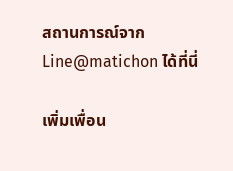สถานการณ์จาก Line@matichon ได้ที่นี่

เพิ่มเพื่อน